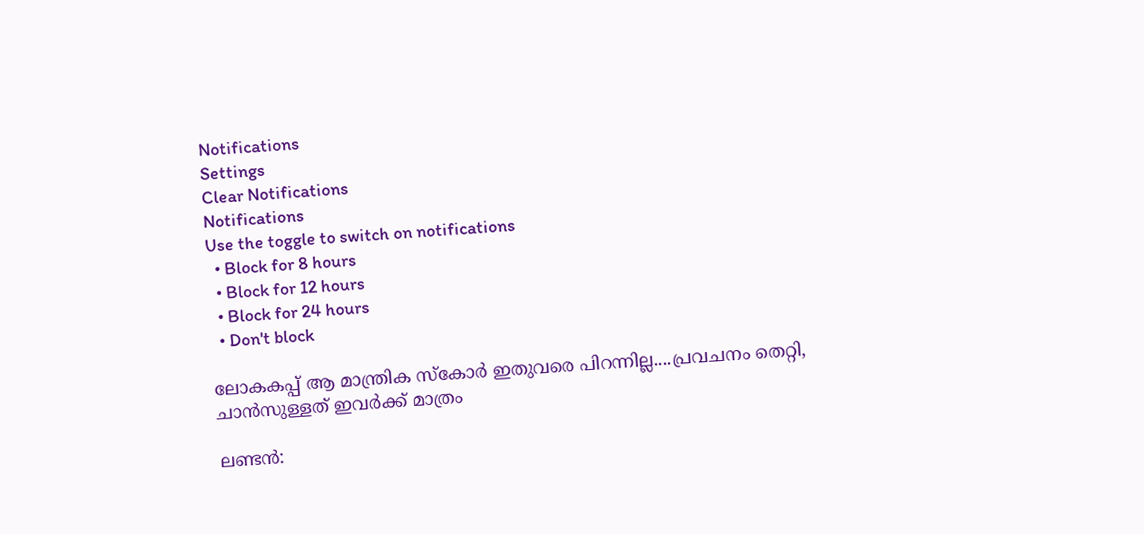Notifications
Settings
Clear Notifications
Notifications
Use the toggle to switch on notifications
  • Block for 8 hours
  • Block for 12 hours
  • Block for 24 hours
  • Don't block

ലോകകപ്പ് ആ മാന്ത്രിക സ്‌കോര്‍ ഇതുവരെ പിറന്നില്ല....പ്രവചനം തെറ്റി, ചാന്‍സുള്ളത് ഇവര്‍ക്ക് മാത്രം

ലണ്ടന്‍: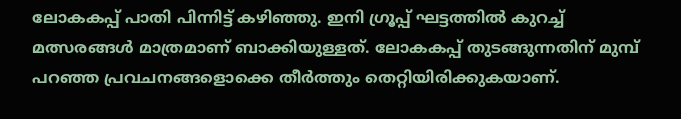ലോകകപ്പ് പാതി പിന്നിട്ട് കഴിഞ്ഞു. ഇനി ഗ്രൂപ്പ് ഘട്ടത്തില്‍ കുറച്ച് മത്സരങ്ങള്‍ മാത്രമാണ് ബാക്കിയുള്ളത്. ലോകകപ്പ് തുടങ്ങുന്നതിന് മുമ്പ് പറഞ്ഞ പ്രവചനങ്ങളൊക്കെ തീര്‍ത്തും തെറ്റിയിരിക്കുകയാണ്.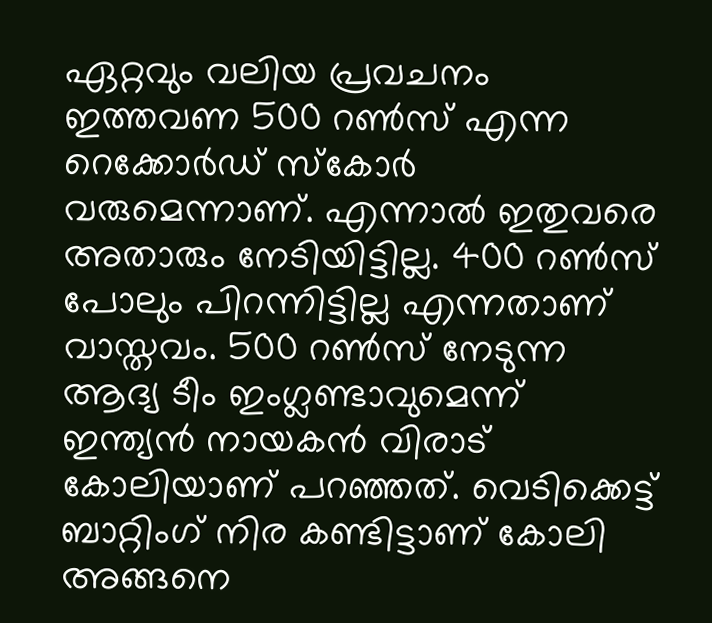ഏറ്റവും വലിയ പ്രവചനം ഇത്തവണ 500 റണ്‍സ് എന്ന റെക്കോര്‍ഡ് സ്‌കോര്‍ വരുമെന്നാണ്. എന്നാല്‍ ഇതുവരെ അതാരും നേടിയിട്ടില്ല. 400 റണ്‍സ് പോലും പിറന്നിട്ടില്ല എന്നതാണ് വാസ്തവം. 500 റണ്‍സ് നേടുന്ന ആദ്യ ടീം ഇംഗ്ലണ്ടാവുമെന്ന് ഇന്ത്യന്‍ നായകന്‍ വിരാട് കോലിയാണ് പറഞ്ഞത്. വെടിക്കെട്ട് ബാറ്റിംഗ് നിര കണ്ടിട്ടാണ് കോലി അങ്ങനെ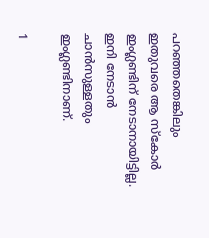പറഞ്ഞതെങ്കിലും ഇതുവരെ ആ സ്‌കോര്‍ ഇംഗ്ലണ്ടിന് നേടാനായിട്ടില്ല. ഇനി നേടാന്‍ ചാന്‍സുള്ളതും ഇംഗ്ലണ്ടിനാണ്.

1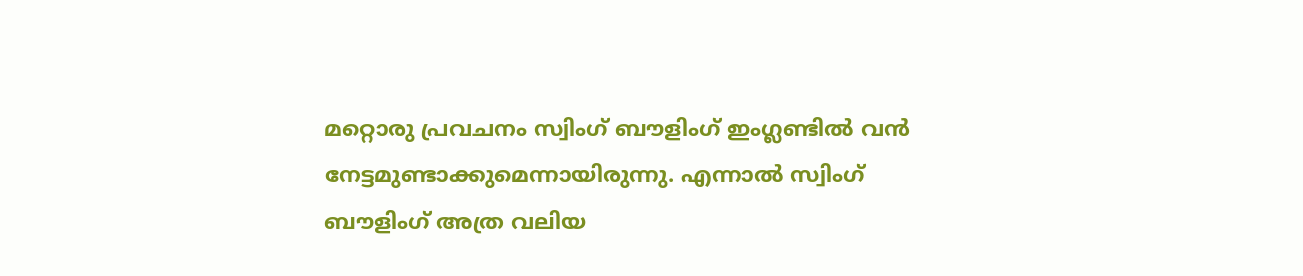മറ്റൊരു പ്രവചനം സ്വിംഗ് ബൗളിംഗ് ഇംഗ്ലണ്ടില്‍ വന്‍ നേട്ടമുണ്ടാക്കുമെന്നായിരുന്നു. എന്നാല്‍ സ്വിംഗ് ബൗളിംഗ് അത്ര വലിയ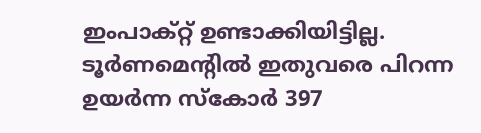ഇംപാക്റ്റ് ഉണ്ടാക്കിയിട്ടില്ല. ടൂര്‍ണമെന്റില്‍ ഇതുവരെ പിറന്ന ഉയര്‍ന്ന സ്‌കോര്‍ 397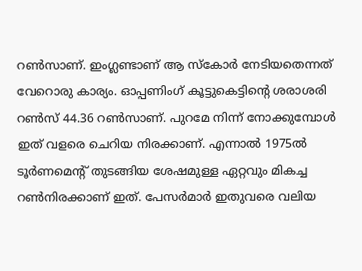റണ്‍സാണ്. ഇംഗ്ലണ്ടാണ് ആ സ്‌കോര്‍ നേടിയതെന്നത് വേറൊരു കാര്യം. ഓപ്പണിംഗ് കൂട്ടുകെട്ടിന്റെ ശരാശരി റണ്‍സ് 44.36 റണ്‍സാണ്. പുറമേ നിന്ന് നോക്കുമ്പോള്‍ ഇത് വളരെ ചെറിയ നിരക്കാണ്. എന്നാല്‍ 1975ല്‍ ടൂര്‍ണമെന്റ് തുടങ്ങിയ ശേഷമുള്ള ഏറ്റവും മികച്ച റണ്‍നിരക്കാണ് ഇത്. പേസര്‍മാര്‍ ഇതുവരെ വലിയ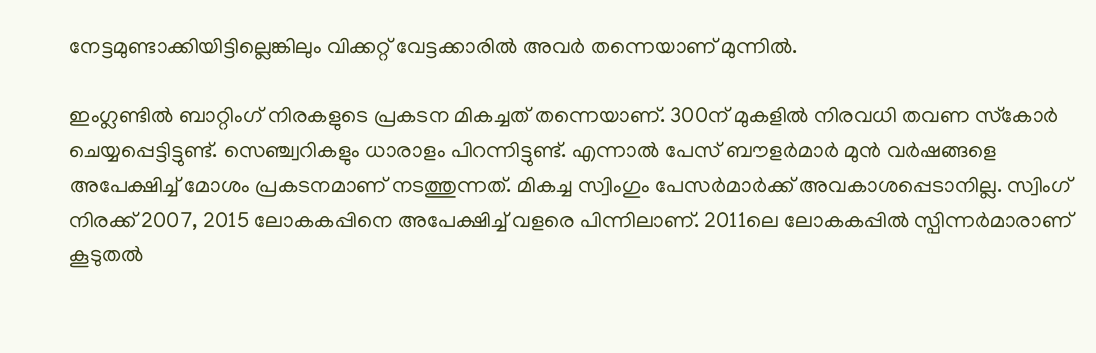നേട്ടമുണ്ടാക്കിയിട്ടില്ലെങ്കിലും വിക്കറ്റ് വേട്ടക്കാരില്‍ അവര്‍ തന്നെയാണ് മുന്നില്‍.

ഇംഗ്ലണ്ടില്‍ ബാറ്റിംഗ് നിരകളുടെ പ്രകടന മികച്ചത് തന്നെയാണ്. 300ന് മുകളില്‍ നിരവധി തവണ സ്‌കോര്‍ ചെയ്യപ്പെട്ടിട്ടുണ്ട്. സെഞ്ച്വറികളും ധാരാളം പിറന്നിട്ടുണ്ട്. എന്നാല്‍ പേസ് ബൗളര്‍മാര്‍ മുന്‍ വര്‍ഷങ്ങളെ അപേക്ഷിച്ച് മോശം പ്രകടനമാണ് നടത്തുന്നത്. മികച്ച സ്വിംഗും പേസര്‍മാര്‍ക്ക് അവകാശപ്പെടാനില്ല. സ്വിംഗ് നിരക്ക് 2007, 2015 ലോകകപ്പിനെ അപേക്ഷിച്ച് വളരെ പിന്നിലാണ്. 2011ലെ ലോകകപ്പില്‍ സ്പിന്നര്‍മാരാണ് കൂടുതല്‍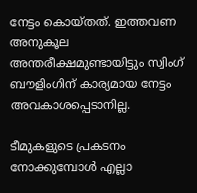നേട്ടം കൊയ്തത്. ഇത്തവണ അനുകൂല അന്തരീക്ഷമുണ്ടായിട്ടും സ്വിംഗ് ബൗളിംഗിന് കാര്യമായ നേട്ടം അവകാശപ്പെടാനില്ല.

ടീമുകളുടെ പ്രകടനം നോക്കുമ്പോള്‍ എല്ലാ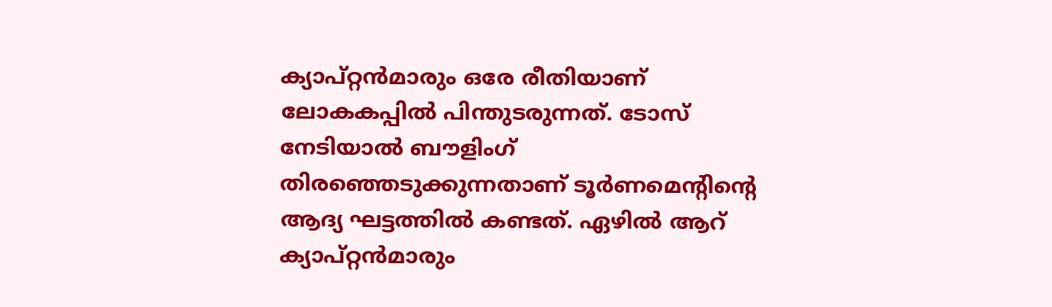ക്യാപ്റ്റന്‍മാരും ഒരേ രീതിയാണ് ലോകകപ്പില്‍ പിന്തുടരുന്നത്. ടോസ് നേടിയാല്‍ ബൗളിംഗ് തിരഞ്ഞെടുക്കുന്നതാണ് ടൂര്‍ണമെന്റിന്റെ ആദ്യ ഘട്ടത്തില്‍ കണ്ടത്. ഏഴില്‍ ആറ് ക്യാപ്റ്റന്‍മാരും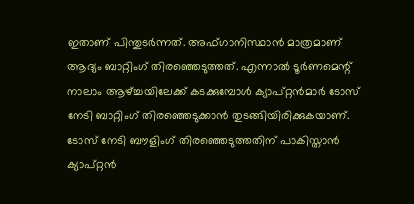ഇതാണ് പിന്തുടര്‍ന്നത്. അഫ്ഗാനിസ്ഥാന്‍ മാത്രമാണ് ആദ്യം ബാറ്റിംഗ് തിരഞ്ഞെടുത്തത്. എന്നാല്‍ ടൂര്‍ണമെന്റ് നാലാം ആഴ്ച്ചയിലേക്ക് കടക്കുമ്പോള്‍ ക്യാപ്റ്റന്‍മാര്‍ ടോസ് നേടി ബാറ്റിംഗ് തിരഞ്ഞെടുക്കാന്‍ തുടങ്ങിയിരിക്കുകയാണ്. ടോസ് നേടി ബൗളിംഗ് തിരഞ്ഞെടുത്തതിന് പാകിസ്താന്‍ ക്യാപ്റ്റന്‍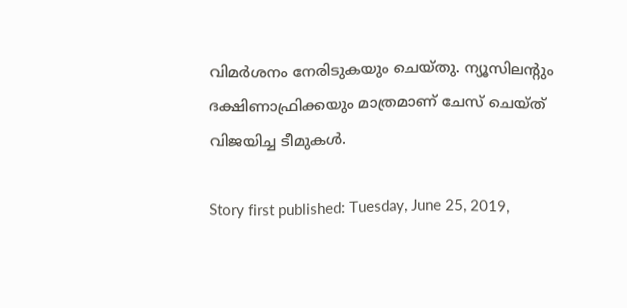വിമര്‍ശനം നേരിടുകയും ചെയ്തു. ന്യൂസിലന്റും ദക്ഷിണാഫ്രിക്കയും മാത്രമാണ് ചേസ് ചെയ്ത് വിജയിച്ച ടീമുകള്‍.

Story first published: Tuesday, June 25, 2019,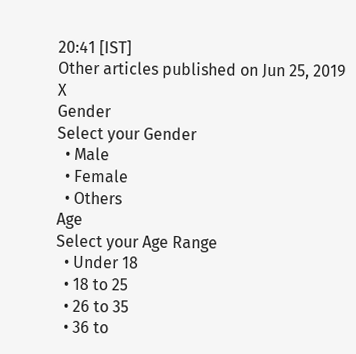20:41 [IST]
Other articles published on Jun 25, 2019
X
Gender
Select your Gender
  • Male
  • Female
  • Others
Age
Select your Age Range
  • Under 18
  • 18 to 25
  • 26 to 35
  • 36 to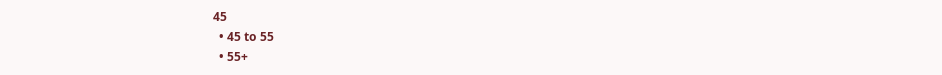45
  • 45 to 55
  • 55+